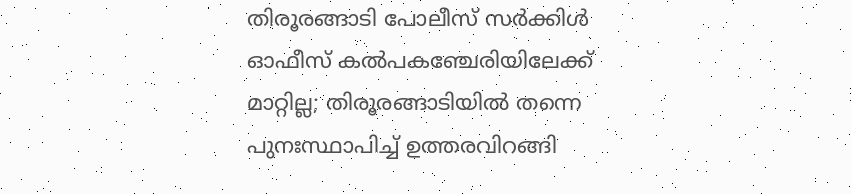തിരൂരങ്ങാടി പോലീസ് സർക്കിൾ ഓഫീസ് കൽപകഞ്ചേരിയിലേക്ക് മാറ്റില്ല; തിരൂരങ്ങാടിയിൽ തന്നെ പുനഃസ്ഥാപിച്ച് ഉത്തരവിറങ്ങി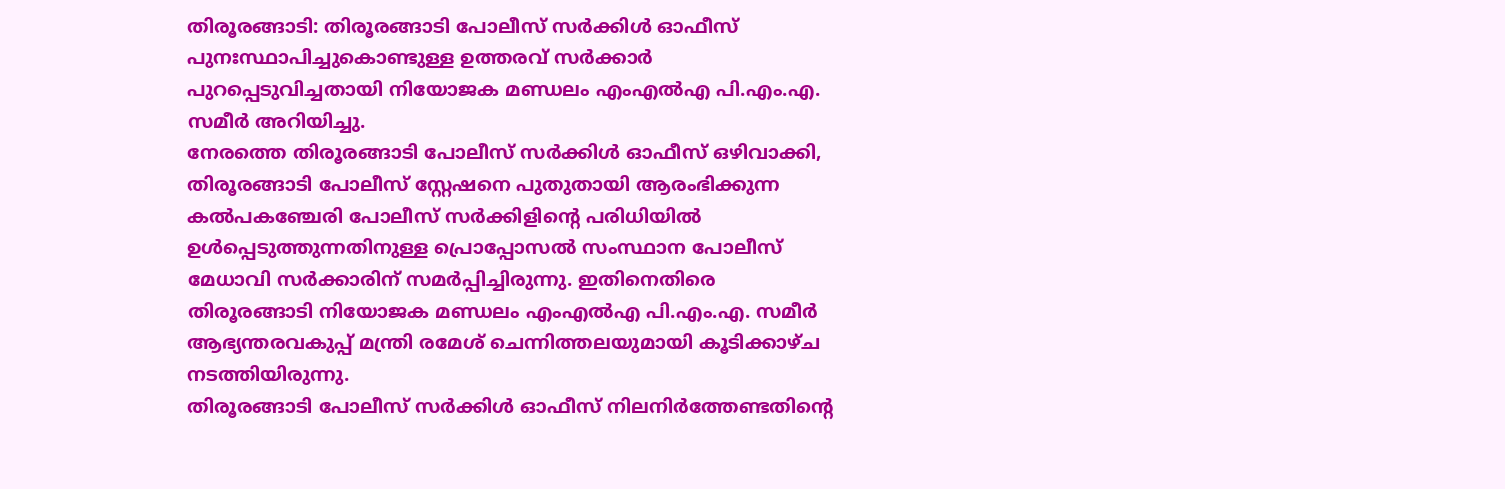തിരൂരങ്ങാടി: തിരൂരങ്ങാടി പോലീസ് സർക്കിൾ ഓഫീസ് പുനഃസ്ഥാപിച്ചുകൊണ്ടുള്ള ഉത്തരവ് സർക്കാർ പുറപ്പെടുവിച്ചതായി നിയോജക മണ്ഡലം എംഎൽഎ പി.എം.എ. സമീർ അറിയിച്ചു.
നേരത്തെ തിരൂരങ്ങാടി പോലീസ് സർക്കിൾ ഓഫീസ് ഒഴിവാക്കി, തിരൂരങ്ങാടി പോലീസ് സ്റ്റേഷനെ പുതുതായി ആരംഭിക്കുന്ന കൽപകഞ്ചേരി പോലീസ് സർക്കിളിന്റെ പരിധിയിൽ ഉൾപ്പെടുത്തുന്നതിനുള്ള പ്രൊപ്പോസൽ സംസ്ഥാന പോലീസ് മേധാവി സർക്കാരിന് സമർപ്പിച്ചിരുന്നു. ഇതിനെതിരെ തിരൂരങ്ങാടി നിയോജക മണ്ഡലം എംഎൽഎ പി.എം.എ. സമീർ ആഭ്യന്തരവകുപ്പ് മന്ത്രി രമേശ് ചെന്നിത്തലയുമായി കൂടിക്കാഴ്ച നടത്തിയിരുന്നു.
തിരൂരങ്ങാടി പോലീസ് സർക്കിൾ ഓഫീസ് നിലനിർത്തേണ്ടതിന്റെ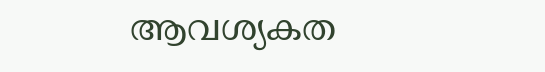ആവശ്യകത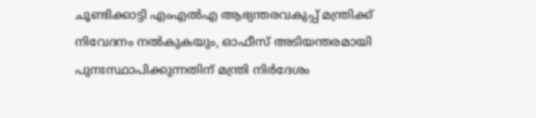ചൂണ്ടിക്കാട്ടി എംഎൽഎ ആഭ്യന്തരവകുപ്പ് മന്ത്രിക്ക് നിവേദനം നൽകുകയും, ഓഫീസ് അടിയന്തരമായി പുനഃസ്ഥാപിക്കുന്നതിന് മന്ത്രി നിർദേശം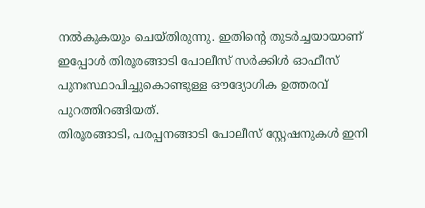നൽകുകയും ചെയ്തിരുന്നു. ഇതിന്റെ തുടർച്ചയായാണ് ഇപ്പോൾ തിരൂരങ്ങാടി പോലീസ് സർക്കിൾ ഓഫീസ് പുനഃസ്ഥാപിച്ചുകൊണ്ടുള്ള ഔദ്യോഗിക ഉത്തരവ് പുറത്തിറങ്ങിയത്.
തിരൂരങ്ങാടി, പരപ്പനങ്ങാടി പോലീസ് സ്റ്റേഷനുകൾ ഇനി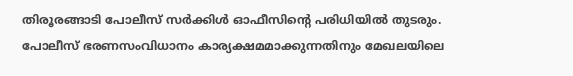തിരൂരങ്ങാടി പോലീസ് സർക്കിൾ ഓഫീസിന്റെ പരിധിയിൽ തുടരും.
പോലീസ് ഭരണസംവിധാനം കാര്യക്ഷമമാക്കുന്നതിനും മേഖലയിലെ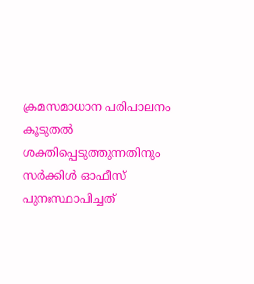ക്രമസമാധാന പരിപാലനം കൂടുതൽ ശക്തിപ്പെടുത്തുന്നതിനും സർക്കിൾ ഓഫീസ് പുനഃസ്ഥാപിച്ചത്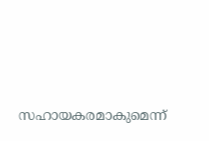സഹായകരമാകുമെന്ന്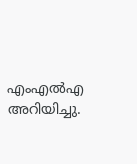എംഎൽഎ അറിയിച്ചു.